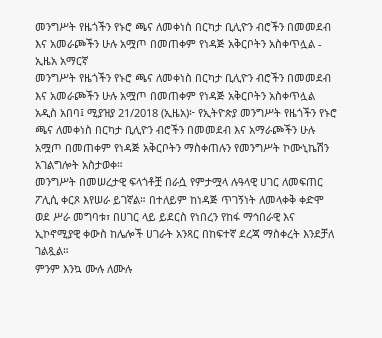መንግሥት የዜጎችን የኑሮ ጫና ለመቀነስ በርካታ ቢሊዮን ብሮችን በመመደብ እና አመራጮችን ሁሉ አሟጦ በመጠቀም የነዳጅ አቅርቦትን አስቀጥሏል - ኢዜአ አማርኛ
መንግሥት የዜጎችን የኑሮ ጫና ለመቀነስ በርካታ ቢሊዮን ብሮችን በመመደብ እና አመራጮችን ሁሉ አሟጦ በመጠቀም የነዳጅ አቅርቦትን አስቀጥሏል
አዲስ አበባ፤ ሚያዝያ 21/2018 (ኢዜአ)፦ የኢትዮጵያ መንግሥት የዜጎችን የኑሮ ጫና ለመቀነስ በርካታ ቢሊዮን ብሮችን በመመደብ እና አማራጮችን ሁሉ አሟጦ በመጠቀም የነዳጅ አቅርቦትን ማስቀጠሉን የመንግሥት ኮሙኒኬሽን አገልግሎት አስታወቀ።
መንግሥት በመሠረታዊ ፍላጎቶቿ በራሷ የምታሟላ ሉዓላዊ ሀገር ለመፍጠር ፖሊሲ ቀርጾ እየሠራ ይገኛል። በተለይም ከነዳጅ ጥገኝነት ለመላቀቅ ቀድሞ ወደ ሥራ መግባቱ፣ በሀገር ላይ ይደርስ የነበረን የከፋ ማኅበራዊ እና ኢኮኖሚያዊ ቀውስ ከሌሎች ሀገራት አንጻር በከፍተኛ ደረጃ ማስቀረት እንደቻለ ገልጿል።
ምንም እንኳ ሙሉ ለሙሉ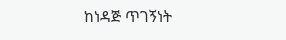ከነዳጅ ጥገኝነት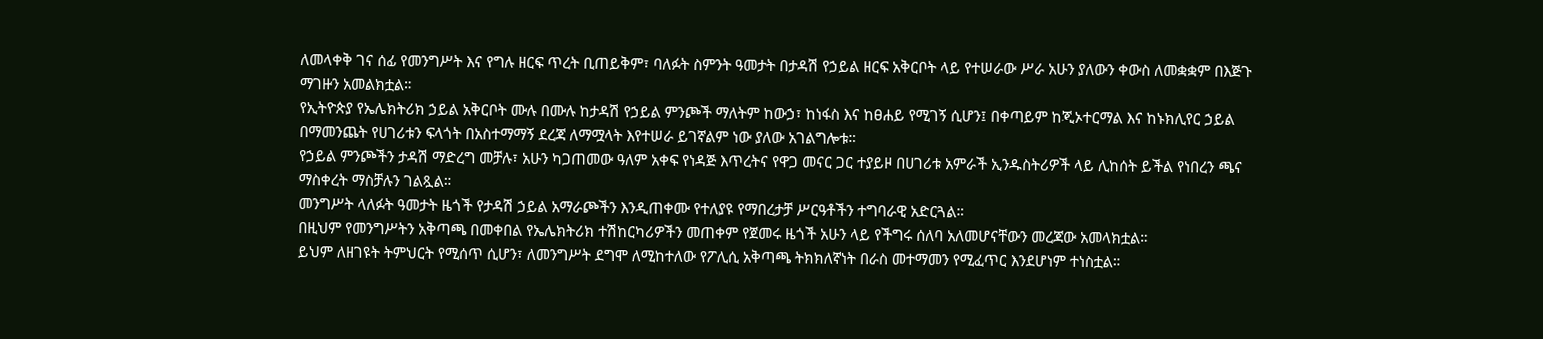ለመላቀቅ ገና ሰፊ የመንግሥት እና የግሉ ዘርፍ ጥረት ቢጠይቅም፣ ባለፉት ስምንት ዓመታት በታዳሽ የኃይል ዘርፍ አቅርቦት ላይ የተሠራው ሥራ አሁን ያለውን ቀውስ ለመቋቋም በእጅጉ ማገዙን አመልክቷል።
የኢትዮጵያ የኤሌክትሪክ ኃይል አቅርቦት ሙሉ በሙሉ ከታዳሽ የኃይል ምንጮች ማለትም ከውኃ፣ ከነፋስ እና ከፀሐይ የሚገኝ ሲሆን፤ በቀጣይም ከጂኦተርማል እና ከኑክሊየር ኃይል በማመንጨት የሀገሪቱን ፍላጎት በአስተማማኝ ደረጃ ለማሟላት እየተሠራ ይገኛልም ነው ያለው አገልግሎቱ።
የኃይል ምንጮችን ታዳሽ ማድረግ መቻሉ፣ አሁን ካጋጠመው ዓለም አቀፍ የነዳጅ እጥረትና የዋጋ መናር ጋር ተያይዞ በሀገሪቱ አምራች ኢንዱስትሪዎች ላይ ሊከሰት ይችል የነበረን ጫና ማስቀረት ማስቻሉን ገልጿል።
መንግሥት ላለፉት ዓመታት ዜጎች የታዳሽ ኃይል አማራጮችን እንዲጠቀሙ የተለያዩ የማበረታቻ ሥርዓቶችን ተግባራዊ አድርጓል።
በዚህም የመንግሥትን አቅጣጫ በመቀበል የኤሌክትሪክ ተሽከርካሪዎችን መጠቀም የጀመሩ ዜጎች አሁን ላይ የችግሩ ሰለባ አለመሆናቸውን መረጃው አመላክቷል።
ይህም ለዘገዩት ትምህርት የሚሰጥ ሲሆን፣ ለመንግሥት ደግሞ ለሚከተለው የፖሊሲ አቅጣጫ ትክክለኛነት በራስ መተማመን የሚፈጥር እንደሆነም ተነስቷል።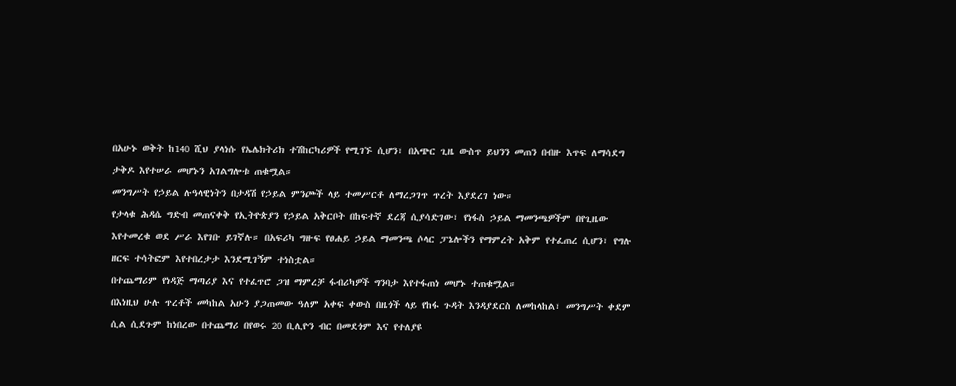በአሁኑ ወቅት ከ140 ሺህ ያላነሱ የኤሌክትሪክ ተሽከርካሪዎች የሚገኙ ሲሆን፣ በአጭር ጊዜ ውስጥ ይህንን መጠን በብዙ እጥፍ ለማሳደግ ታቅዶ እየተሠራ መሆኑን አገልግሎቱ ጠቁሟል።
መንግሥት የኃይል ሉዓላዊነትን በታዳሽ የኃይል ምንጮች ላይ ተመሥርቶ ለማረጋገጥ ጥረት እያደረገ ነው።
የታላቁ ሕዳሴ ግድብ መጠናቀቅ የኢትዮጵያን የኃይል አቅርቦት በከፍተኛ ደረጃ ሲያሳድገው፣ የነፋስ ኃይል ማመንጫዎችም በየጊዜው እየተመረቁ ወደ ሥራ እየገቡ ይገኛሉ። በአፍሪካ ግዙፍ የፀሐይ ኃይል ማመንጫ ሶላር ፓኔሎችን የማምረት አቅም የተፈጠረ ሲሆን፣ የግሉ ዘርፍ ተሳትፎም እየተበረታታ እንደሚገኝም ተነስቷል።
በተጨማሪም የነዳጅ ማጣሪያ እና የተፈጥሮ ጋዝ ማምረቻ ፋብሪካዎች ግንባታ እየተፋጠነ መሆኑ ተጠቁሟል።
በእነዚህ ሁሉ ጥረቶች መካከል አሁን ያጋጠመው ዓለም አቀፍ ቀውስ በዜጎች ላይ የከፋ ጉዳት እንዳያደርስ ለመከላከል፣ መንግሥት ቀደም ሲል ሲደጉም ከነበረው በተጨማሪ በየወሩ 20 ቢሊዮን ብር በመደጎም እና የተለያዩ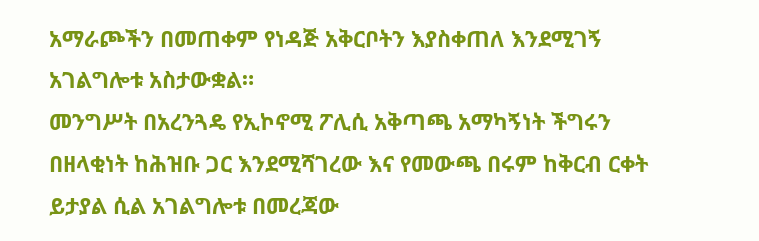አማራጮችን በመጠቀም የነዳጅ አቅርቦትን እያስቀጠለ እንደሚገኝ አገልግሎቱ አስታውቋል።
መንግሥት በአረንጓዴ የኢኮኖሚ ፖሊሲ አቅጣጫ አማካኝነት ችግሩን በዘላቂነት ከሕዝቡ ጋር እንደሚሻገረው እና የመውጫ በሩም ከቅርብ ርቀት ይታያል ሲል አገልግሎቱ በመረጃው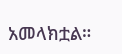አመላክቷል።